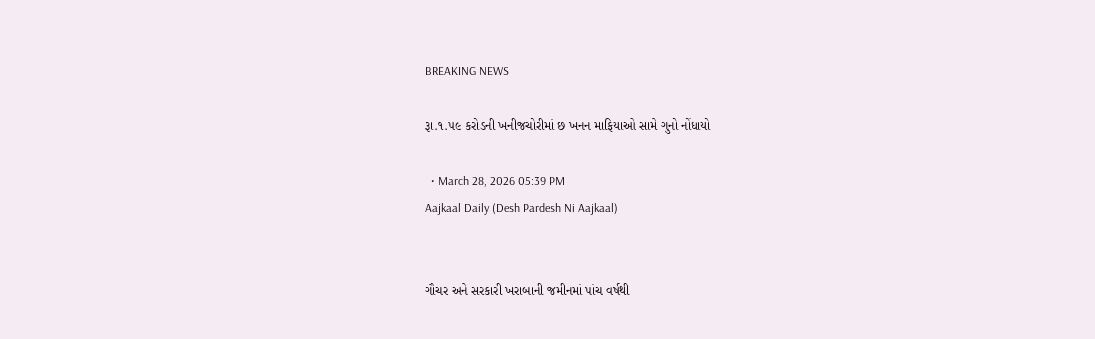BREAKING NEWS

રૂા.૧.૫૯ કરોડની ખનીજચોરીમાં છ ખનન માફિયાઓ સામે ગુનો નોંધાયો

  • March 28, 2026 05:39 PM
Aajkaal Daily (Desh Pardesh Ni Aajkaal)


ગૌચર અને સરકારી ખરાબાની જમીનમાં પાંચ વર્ષથી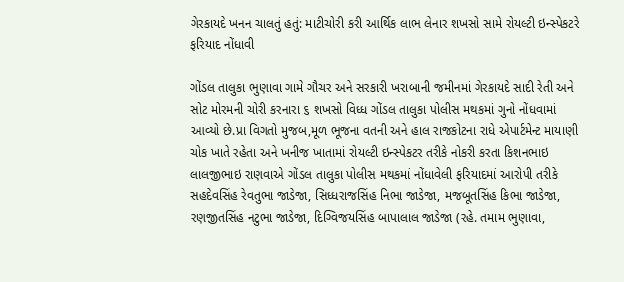ગેરકાયદે ખનન ચાલતું હતું: માટીચોરી કરી આર્થિક લાભ લેનાર શખસો સામે રોયલ્ટી ઇન્સ્પેકટરે ફરિયાદ નોંધાવી

ગોંડલ તાલુકા ભુણાવા ગામે ગૌચર અને સરકારી ખરાબાની જમીનમાં ગેરકાયદે સાદી રેતી અને સોટ મોરમની ચોરી કરનારા ૬ શખસો વિધ્ધ ગોંડલ તાલુકા પોલીસ મથકમાં ગુનો નોંધવામાં આવ્યો છે.પ્રા વિગતો મુજબ,મૂળ ભૂજના વતની અને હાલ રાજકોટના રાધે એપાર્ટમેન્ટ માયાણી ચોક ખાતે રહેતા અને ખનીજ ખાતામાં રોયલ્ટી ઇન્સ્પેકટર તરીકે નોકરી કરતા કિશનભાઇ લાલજીભાઇ રાણવાએ ગોંડલ તાલુકા પોલીસ મથકમાં નોંધાવેલી ફરિયાદમાં આરોપી તરીકે સહદેવસિંહ રેવતુભા જાડેજા, સિધ્ધરાજસિંહ નિભા જાડેજા, મજબૂતસિંહ કિભા જાડેજા, રણજીતસિંહ નટુભા જાડેજા, દિગ્વિજયસિંહ બાપાલાલ જાડેજા (રહે. તમામ ભુણાવા,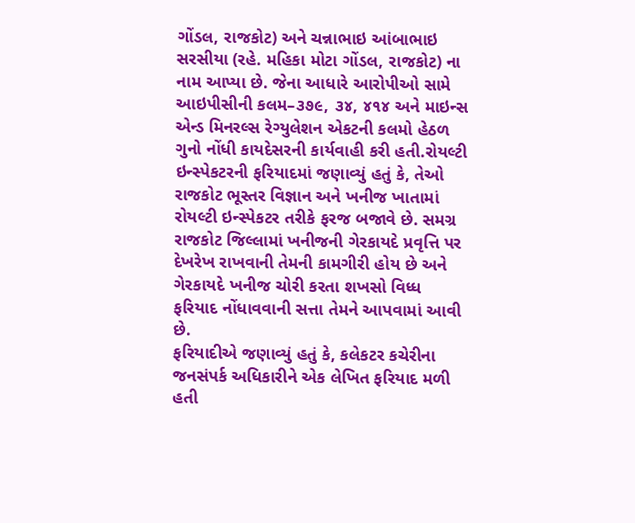ગોંડલ, રાજકોટ) અને ચન્નાભાઇ આંબાભાઇ સરસીયા (રહે. મહિકા મોટા ગોંડલ, રાજકોટ) ના નામ આપ્યા છે. જેના આધારે આરોપીઓ સામે આઇપીસીની કલમ–૩૭૯, ૩૪, ૪૧૪ અને માઇન્સ એન્ડ મિનરલ્સ રેગ્યુલેશન એકટની કલમો હેઠળ ગુનો નોંધી કાયદેસરની કાર્યવાહી કરી હતી.રોયલ્ટી ઇન્સ્પેકટરની ફરિયાદમાં જણાવ્યું હતું કે, તેઓ રાજકોટ ભૂસ્તર વિજ્ઞાન અને ખનીજ ખાતામાં રોયલ્ટી ઇન્સ્પેકટર તરીકે ફરજ બજાવે છે. સમગ્ર રાજકોટ જિલ્લામાં ખનીજની ગેરકાયદે પ્રવૃત્તિ પર દેખરેખ રાખવાની તેમની કામગીરી હોય છે અને ગેરકાયદે ખનીજ ચોરી કરતા શખસો વિધ્ધ ફરિયાદ નોંધાવવાની સત્તા તેમને આપવામાં આવી છે.
ફરિયાદીએ જણાવ્યું હતું કે, કલેકટર કચેરીના જનસંપર્ક અધિકારીને એક લેખિત ફરિયાદ મળી હતી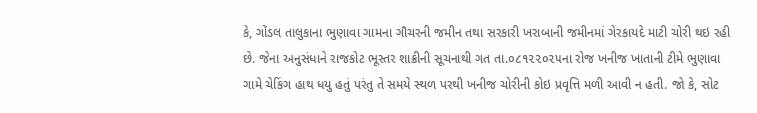કે, ગોંડલ તાલુકાના ભુણાવા ગામના ગૌચરની જમીન તથા સરકારી ખરાબાની જમીનમાં ગેરકાયદે માટી ચોરી થઇ રહી છે. જેના અનુસંધાને રાજકોટ ભૂસ્તર શાક્રીની સૂચનાથી ગત તા.૦૮૧૨૨૦૨૫ના રોજ ખનીજ ખાતાની ટીમે ભુણાવા ગામે ચેકિંગ હાથ ધયુ હતું પરંતુ તે સમયે સ્થળ પરથી ખનીજ ચોરીની કોઇ પ્રવૃત્તિ મળી આવી ન હતી. જો કે, સોટ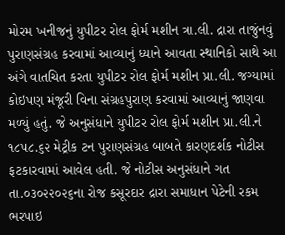મોરમ ખનીજનું યુપીટર રોલ ફોર્મ મશીન ત્રા.લી. દ્રારા તાજુંનવું પુરાણસંગ્રહ કરવામાં આવ્યાનું ધ્યાને આવતા સ્થાનિકો સાથે આ અંગે વાતચિત કરતા યુપીટર રોલ ફોર્મ મશીન પ્રા.લી. જગ્યામાં કોઇપણ મંજૂરી વિના સંગ્રહપુરાણ કરવામાં આવ્યાનું જાણવા મળ્યું હતું. જે અનુસંધાને યુપીટર રોલ ફોર્મ મશીન પ્રા.લી.ને ૧૮૫૮.૬૨ મેટ્રીક ટન પુરાણસંગ્રહ બાબતે કારણદર્શક નોટીસ ફટકારવામાં આવેલ હતી. જે નોટીસ અનુસંધાને ગત તા.૦૩૦૨૨૦૨૬ના રોજ કસૂરદાર દ્રારા સમાધાન પેટેની રકમ ભરપાઇ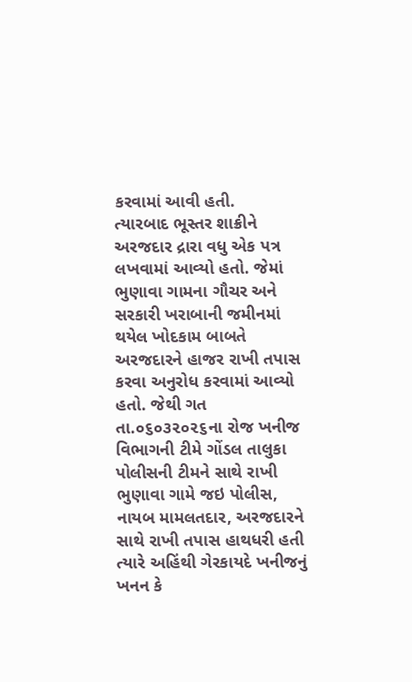કરવામાં આવી હતી.
ત્યારબાદ ભૂસ્તર શાક્રીને અરજદાર દ્રારા વધુ એક પત્ર લખવામાં આવ્યો હતો. જેમાં ભુણાવા ગામના ગૌચર અને સરકારી ખરાબાની જમીનમાં થયેલ ખોદકામ બાબતે અરજદારને હાજર રાખી તપાસ કરવા અનુરોધ કરવામાં આવ્યો હતો. જેથી ગત તા.૦૬૦૩૨૦૨૬ના રોજ ખનીજ વિભાગની ટીમે ગોંડલ તાલુકા પોલીસની ટીમને સાથે રાખી ભુણાવા ગામે જઇ પોલીસ, નાયબ મામલતદાર, અરજદારને સાથે રાખી તપાસ હાથધરી હતી ત્યારે અહિંથી ગેરકાયદે ખનીજનું ખનન કે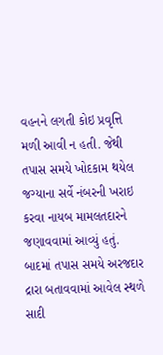વહનને લગતી કોઇ પ્રવૃત્તિ મળી આવી ન હતી. જેથી તપાસ સમયે ખોદકામ થયેલ જગ્યાના સર્વે નંબરની ખરાઇ કરવા નાયબ મામલતદારને જણાવવામાં આવ્યું હતું. બાદમાં તપાસ સમયે અરજદાર દ્રારા બતાવવામાં આવેલ સ્થળે સાદી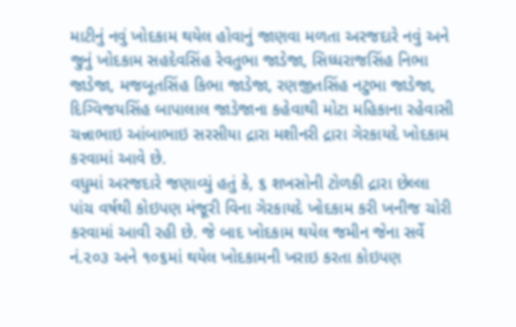માટીનું નવું ખોદકામ થયેલ હોવાનું જાણવા મળતા અરજદારે નવું અને જુનું ખોદકામ સહદેવસિંહ રેવતુભા જાડેજા, સિધ્ધરાજસિંહ નિભા જાડેજા, મજબૂતસિંહ કિભા જાડેજા, રણજીતસિંહ નટુભા જાડેજા, દિગ્વિજયસિંહ બાપાલાલ જાડેજાના કહેવાથી મોટા મહિકાના રહેવાસી ચન્નાભાઇ આંબાભાઇ સરસીયા દ્રારા મશીનરી દ્રારા ગેરકાયદે ખોદકામ કરવામાં આવે છે.
વધુમાં અરજદારે જણાવ્યું હતું કે, ૬ શખસોની ટોળકી દ્રારા છેલ્લા પાંચ વર્ષથી કોઇપણ મંજૂરી વિના ગેરકાયદે ખોદકામ કરી ખનીજ ચોરી કરવામાં આવી રહી છે. જે બાદ ખોદકામ થયેલ જમીન જેના સર્વે નં.૨૦૩ અને ૧૦૬માં થયેલ ખોદકામની ખરાઇ કરતા કોઇપણ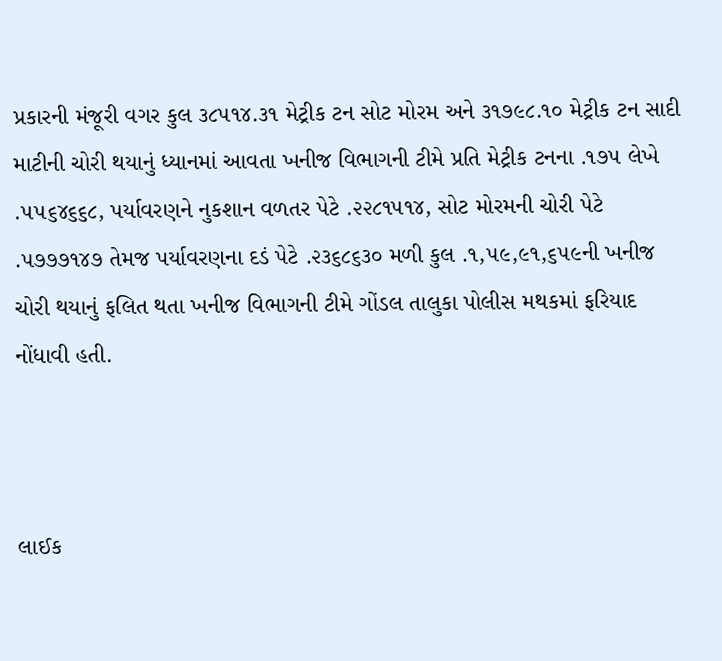પ્રકારની મંજૂરી વગર કુલ ૩૮૫૧૪.૩૧ મેટ્રીક ટન સોટ મોરમ અને ૩૧૭૯૮.૧૦ મેટ્રીક ટન સાદી માટીની ચોરી થયાનું ધ્યાનમાં આવતા ખનીજ વિભાગની ટીમે પ્રતિ મેટ્રીક ટનના .૧૭૫ લેખે .૫૫૬૪૬૬૮, પર્યાવરણને નુકશાન વળતર પેટે .૨૨૮૧૫૧૪, સોટ મોરમની ચોરી પેટે .૫૭૭૭૧૪૭ તેમજ પર્યાવરણના દડં પેટે .૨૩૬૮૬૩૦ મળી કુલ .૧,૫૯,૯૧,૬૫૯ની ખનીજ ચોરી થયાનું ફલિત થતા ખનીજ વિભાગની ટીમે ગોંડલ તાલુકા પોલીસ મથકમાં ફરિયાદ નોંધાવી હતી.



લાઈક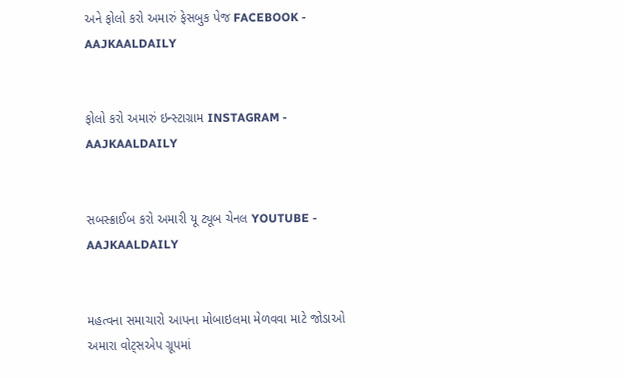અને ફોલો કરો અમારું ફેસબુક પેજ FACEBOOK - AAJKAALDAILY


ફોલો કરો અમારું ઇન્સ્ટાગ્રામ INSTAGRAM - AAJKAALDAILY


સબસ્ક્રાઈબ કરો અમારી યૂ ટ્યૂબ ચેનલ YOUTUBE - AAJKAALDAILY


મહત્વના સમાચારો આપના મોબાઇલમા મેળવવા માટે જોડાઓ અમારા વોટ્સએપ ગ્રૂપમાં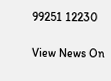99251 12230

View News On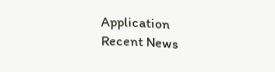Application
Recent News